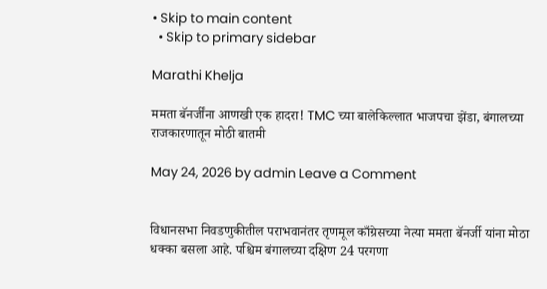• Skip to main content
  • Skip to primary sidebar

Marathi Khelja

ममता बॅनर्जींना आणखी एक हादरा! TMC च्या बालेकिल्लात भाजपचा झेंडा, बंगालच्या राजकारणातून मोठी बातमी

May 24, 2026 by admin Leave a Comment


विधानसभा निवडणुकीतील पराभवानंतर तृणमूल काँग्रेसच्या नेत्या ममता बॅनर्जी यांना मोठा धक्का बसला आहे. पश्चिम बंगालच्या दक्षिण 24 परगणा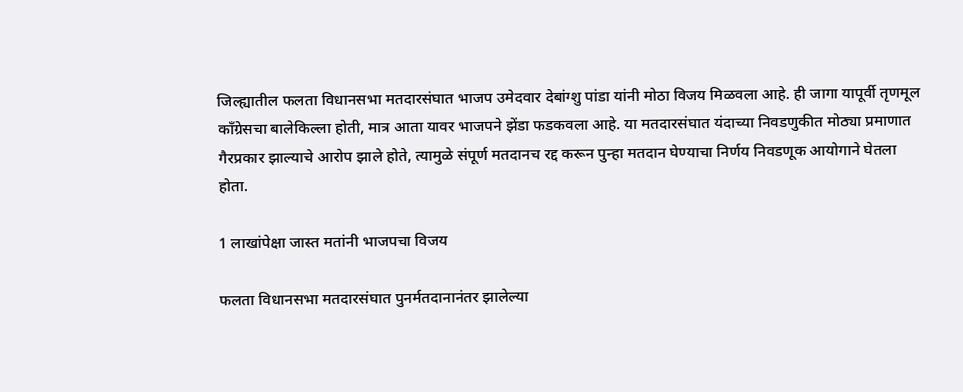जिल्ह्यातील फलता विधानसभा मतदारसंघात भाजप उमेदवार देबांग्शु पांडा यांनी मोठा विजय मिळवला आहे. ही जागा यापूर्वी तृणमूल काँग्रेसचा बालेकिल्ला होती, मात्र आता यावर भाजपने झेंडा फडकवला आहे. या मतदारसंघात यंदाच्या निवडणुकीत मोठ्या प्रमाणात गैरप्रकार झाल्याचे आरोप झाले होते, त्यामुळे संपूर्ण मतदानच रद्द करून पुन्हा मतदान घेण्याचा निर्णय निवडणूक आयोगाने घेतला होता.

1 लाखांपेक्षा जास्त मतांनी भाजपचा विजय

फलता विधानसभा मतदारसंघात पुनर्मतदानानंतर झालेल्या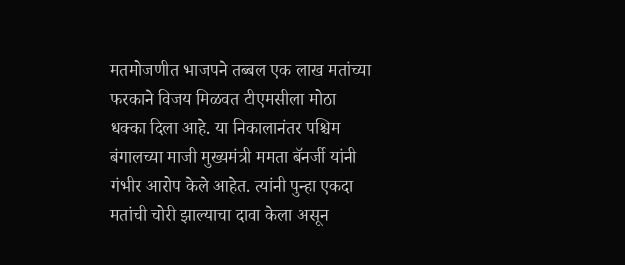मतमोजणीत भाजपने तब्बल एक लाख मतांच्या फरकाने विजय मिळवत टीएमसीला मोठा धक्का दिला आहे. या निकालानंतर पश्चिम बंगालच्या माजी मुख्यमंत्री ममता बॅनर्जी यांनी गंभीर आरोप केले आहेत. त्यांनी पुन्हा एकदा मतांची चोरी झाल्याचा दावा केला असून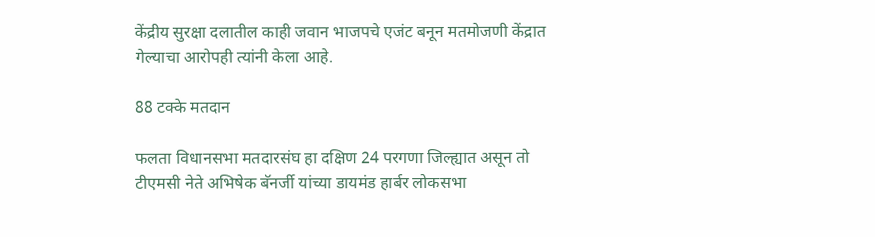केंद्रीय सुरक्षा दलातील काही जवान भाजपचे एजंट बनून मतमोजणी केंद्रात गेल्याचा आरोपही त्यांनी केला आहे.

88 टक्के मतदान

फलता विधानसभा मतदारसंघ हा दक्षिण 24 परगणा जिल्ह्यात असून तो टीएमसी नेते अभिषेक बॅनर्जी यांच्या डायमंड हार्बर लोकसभा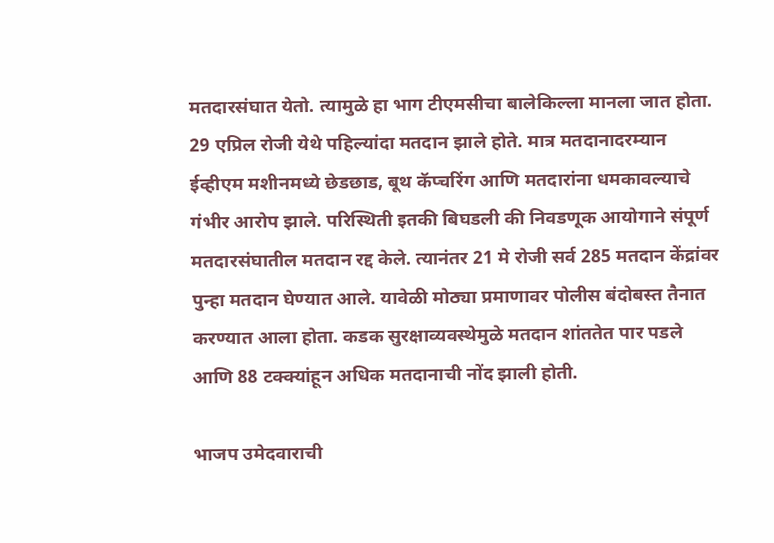मतदारसंघात येतो. त्यामुळे हा भाग टीएमसीचा बालेकिल्ला मानला जात होता. 29 एप्रिल रोजी येथे पहिल्यांदा मतदान झाले होते. मात्र मतदानादरम्यान ईव्हीएम मशीनमध्ये छेडछाड, बूथ कॅप्चरिंग आणि मतदारांना धमकावल्याचे गंभीर आरोप झाले. परिस्थिती इतकी बिघडली की निवडणूक आयोगाने संपूर्ण मतदारसंघातील मतदान रद्द केले. त्यानंतर 21 मे रोजी सर्व 285 मतदान केंद्रांवर पुन्हा मतदान घेण्यात आले. यावेळी मोठ्या प्रमाणावर पोलीस बंदोबस्त तैनात करण्यात आला होता. कडक सुरक्षाव्यवस्थेमुळे मतदान शांततेत पार पडले आणि 88 टक्क्यांहून अधिक मतदानाची नोंद झाली होती.

भाजप उमेदवाराची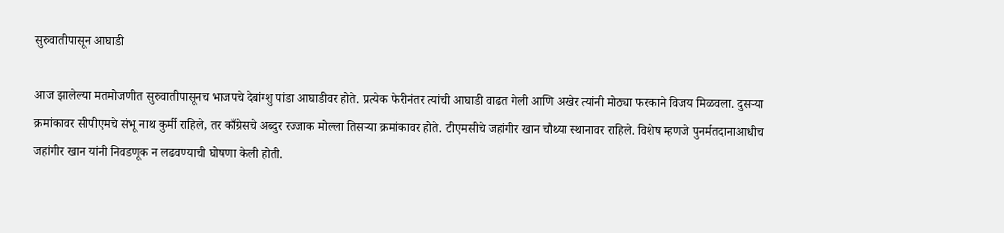सुरुवातीपासून आघाडी

आज झालेल्या मतमोजणीत सुरुवातीपासूनच भाजपचे देबांग्शु पांडा आघाडीवर होते. प्रत्येक फेरीनंतर त्यांची आघाडी वाढत गेली आणि अखेर त्यांनी मोठ्या फरकाने विजय मिळवला. दुसऱ्या क्रमांकावर सीपीएमचे संभू नाथ कुर्मी राहिले, तर काँग्रेसचे अब्दुर रज्जाक मोल्ला तिसऱ्या क्रमांकावर होते. टीएमसीचे जहांगीर खान चौथ्या स्थानावर राहिले. विशेष म्हणजे पुनर्मतदानाआधीच जहांगीर खान यांनी निवडणूक न लढवण्याची घोषणा केली होती.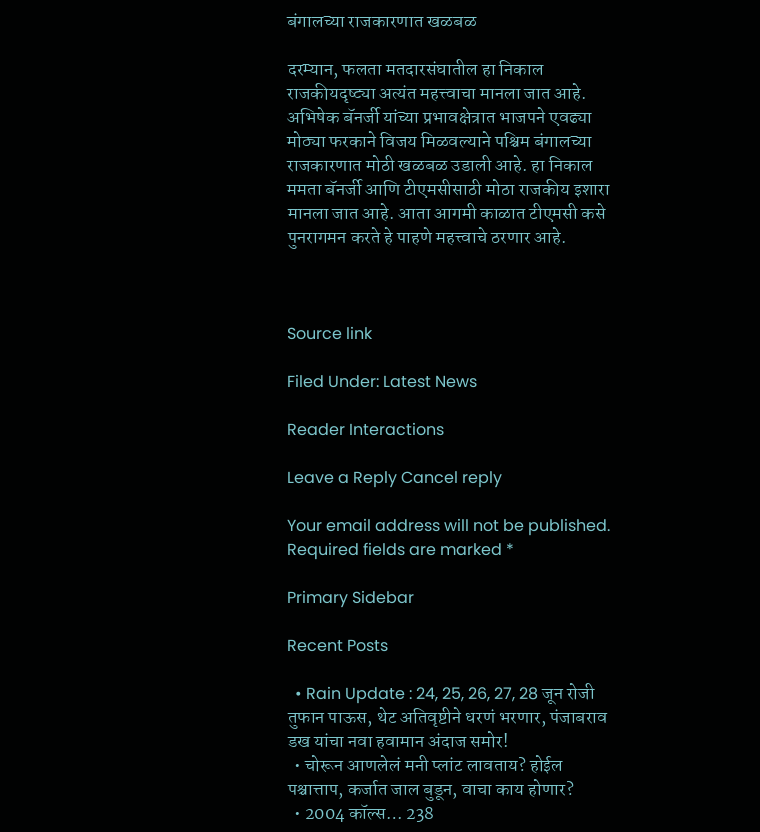बंगालच्या राजकारणात खळबळ

दरम्यान, फलता मतदारसंघातील हा निकाल राजकीयदृष्ट्या अत्यंत महत्त्वाचा मानला जात आहे. अभिषेक बॅनर्जी यांच्या प्रभावक्षेत्रात भाजपने एवढ्या मोठ्या फरकाने विजय मिळवल्याने पश्चिम बंगालच्या राजकारणात मोठी खळबळ उडाली आहे. हा निकाल ममता बॅनर्जी आणि टीएमसीसाठी मोठा राजकीय इशारा मानला जात आहे. आता आगमी काळात टीएमसी कसे पुनरागमन करते हे पाहणे महत्त्वाचे ठरणार आहे.



Source link

Filed Under: Latest News

Reader Interactions

Leave a Reply Cancel reply

Your email address will not be published. Required fields are marked *

Primary Sidebar

Recent Posts

  • Rain Update : 24, 25, 26, 27, 28 जून रोजी तुफान पाऊस, थेट अतिवृष्टीने धरणं भरणार, पंजाबराव डख यांचा नवा हवामान अंदाज समोर!
  • चोरून आणलेलं मनी प्लांट लावताय? होईल पश्चात्ताप, कर्जात जाल बुडून, वाचा काय होणार?
  • 2004 कॉल्स… 238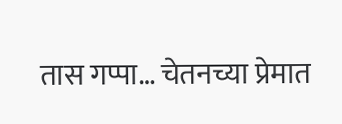तास गप्पा… चेतनच्या प्रेमात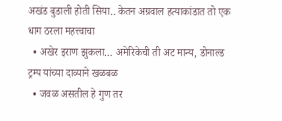अखंड बुडाली होती सिया.. केतन अग्रवाल हत्याकांडात तो एक धाग ठरला महत्त्वाचा
  • अखेर इराण झुकला… अमेरिकेची ती अट मान्य, डोनाल्ड ट्रम्प यांच्या दाव्याने खळबळ
  • जवळ असतील हे गुण तर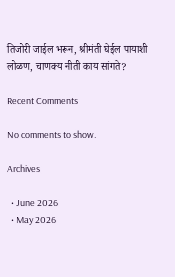तिजोरी जाईल भरून, श्रीमंती घेईल पायाशी लोळण, चाणक्य नीती काय सांगते?

Recent Comments

No comments to show.

Archives

  • June 2026
  • May 2026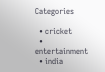Categories

  • cricket
  • entertainment
  • india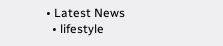• Latest News
  • lifestyle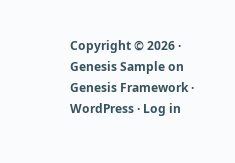Copyright © 2026 · Genesis Sample on Genesis Framework · WordPress · Log in